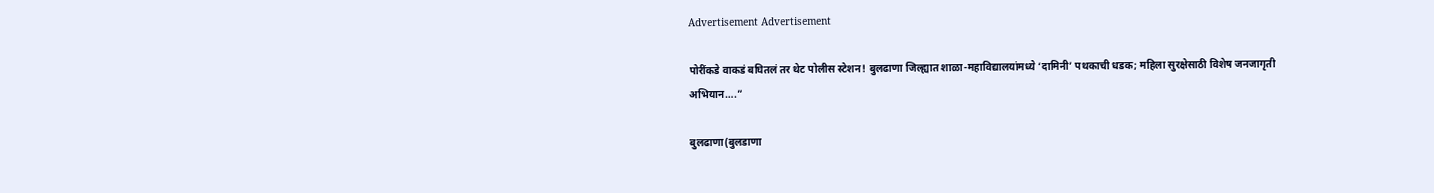Advertisement Advertisement

पोरींकडे वाकडं बघितलं तर थेट पोलीस स्टेशन! बुलढाणा जिल्ह्यात शाळा-महाविद्यालयांमध्ये ‘दामिनी’ पथकाची धडक; महिला सुरक्षेसाठी विशेष जनजागृती अभियान….”

बुलढाणा(बुलडाणा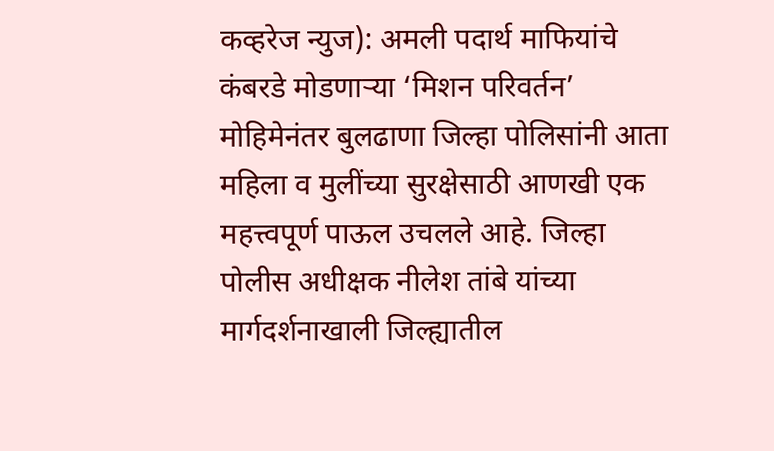कव्हरेज न्युज): अमली पदार्थ माफियांचे कंबरडे मोडणाऱ्या ‘मिशन परिवर्तन’ मोहिमेनंतर बुलढाणा जिल्हा पोलिसांनी आता महिला व मुलींच्या सुरक्षेसाठी आणखी एक महत्त्वपूर्ण पाऊल उचलले आहे. जिल्हा पोलीस अधीक्षक नीलेश तांबे यांच्या मार्गदर्शनाखाली जिल्ह्यातील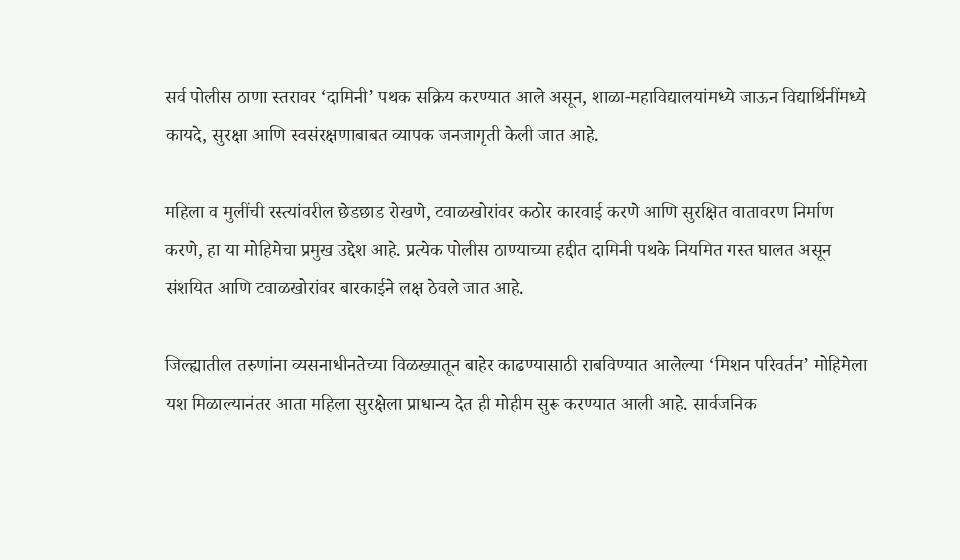सर्व पोलीस ठाणा स्तरावर ‘दामिनी’ पथक सक्रिय करण्यात आले असून, शाळा-महाविद्यालयांमध्ये जाऊन विद्यार्थिनींमध्ये कायदे, सुरक्षा आणि स्वसंरक्षणाबाबत व्यापक जनजागृती केली जात आहे.

महिला व मुलींची रस्त्यांवरील छेडछाड रोखणे, टवाळखोरांवर कठोर कारवाई करणे आणि सुरक्षित वातावरण निर्माण करणे, हा या मोहिमेचा प्रमुख उद्देश आहे. प्रत्येक पोलीस ठाण्याच्या हद्दीत दामिनी पथके नियमित गस्त घालत असून संशयित आणि टवाळखोरांवर बारकाईने लक्ष ठेवले जात आहे.

जिल्ह्यातील तरुणांना व्यसनाधीनतेच्या विळख्यातून बाहेर काढण्यासाठी राबविण्यात आलेल्या ‘मिशन परिवर्तन’ मोहिमेला यश मिळाल्यानंतर आता महिला सुरक्षेला प्राधान्य देत ही मोहीम सुरू करण्यात आली आहे. सार्वजनिक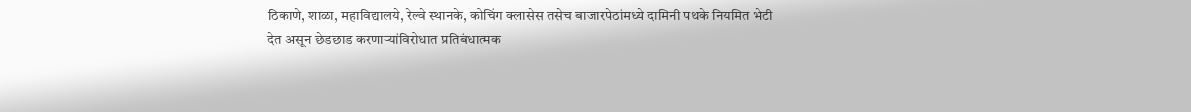ठिकाणे, शाळा, महाविद्यालये, रेल्वे स्थानके, कोचिंग क्लासेस तसेच बाजारपेठांमध्ये दामिनी पथके नियमित भेटी देत असून छेडछाड करणाऱ्यांविरोधात प्रतिबंधात्मक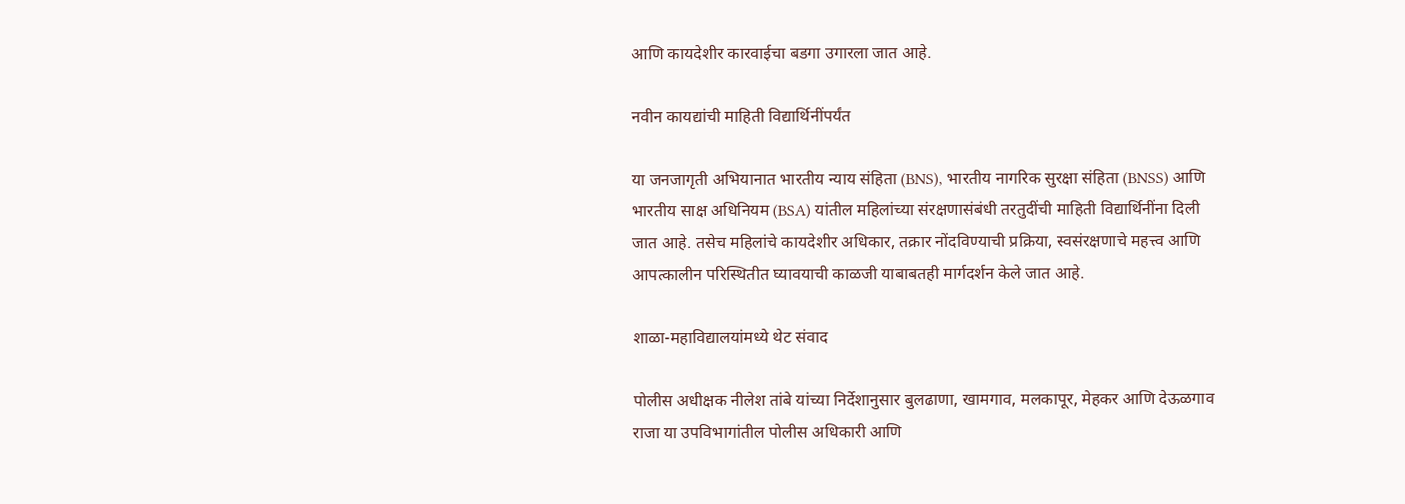आणि कायदेशीर कारवाईचा बडगा उगारला जात आहे.

नवीन कायद्यांची माहिती विद्यार्थिनींपर्यंत

या जनजागृती अभियानात भारतीय न्याय संहिता (BNS), भारतीय नागरिक सुरक्षा संहिता (BNSS) आणि भारतीय साक्ष अधिनियम (BSA) यांतील महिलांच्या संरक्षणासंबंधी तरतुदींची माहिती विद्यार्थिनींना दिली जात आहे. तसेच महिलांचे कायदेशीर अधिकार, तक्रार नोंदविण्याची प्रक्रिया, स्वसंरक्षणाचे महत्त्व आणि आपत्कालीन परिस्थितीत घ्यावयाची काळजी याबाबतही मार्गदर्शन केले जात आहे.

शाळा-महाविद्यालयांमध्ये थेट संवाद

पोलीस अधीक्षक नीलेश तांबे यांच्या निर्देशानुसार बुलढाणा, खामगाव, मलकापूर, मेहकर आणि देऊळगाव राजा या उपविभागांतील पोलीस अधिकारी आणि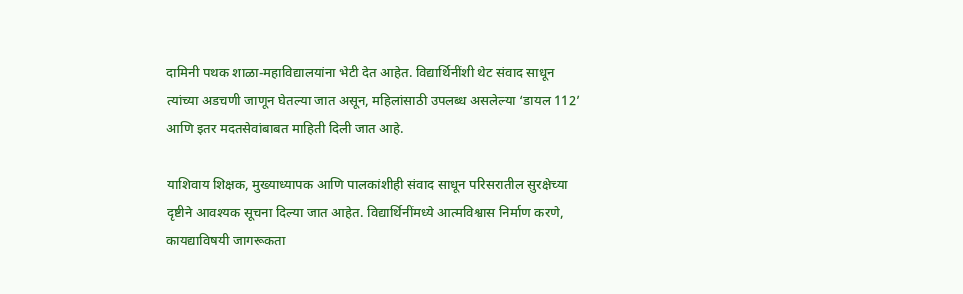दामिनी पथक शाळा-महाविद्यालयांना भेटी देत आहेत. विद्यार्थिनींशी थेट संवाद साधून त्यांच्या अडचणी जाणून घेतल्या जात असून, महिलांसाठी उपलब्ध असलेल्या ‘डायल 112’ आणि इतर मदतसेवांबाबत माहिती दिली जात आहे.

याशिवाय शिक्षक, मुख्याध्यापक आणि पालकांशीही संवाद साधून परिसरातील सुरक्षेच्या दृष्टीने आवश्यक सूचना दिल्या जात आहेत. विद्यार्थिनींमध्ये आत्मविश्वास निर्माण करणे, कायद्याविषयी जागरूकता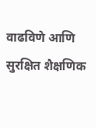वाढविणे आणि सुरक्षित शैक्षणिक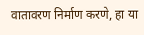वातावरण निर्माण करणे, हा या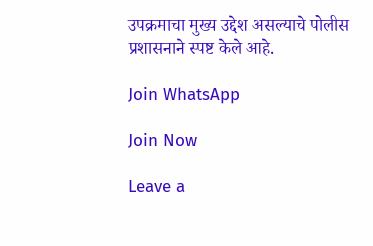उपक्रमाचा मुख्य उद्देश असल्याचे पोलीस प्रशासनाने स्पष्ट केले आहे.

Join WhatsApp

Join Now

Leave a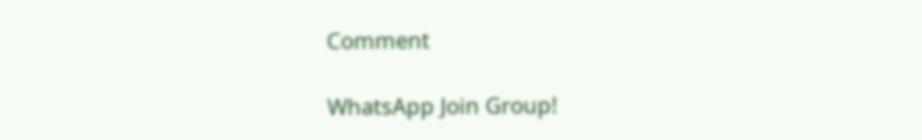Comment

WhatsApp Join Group!